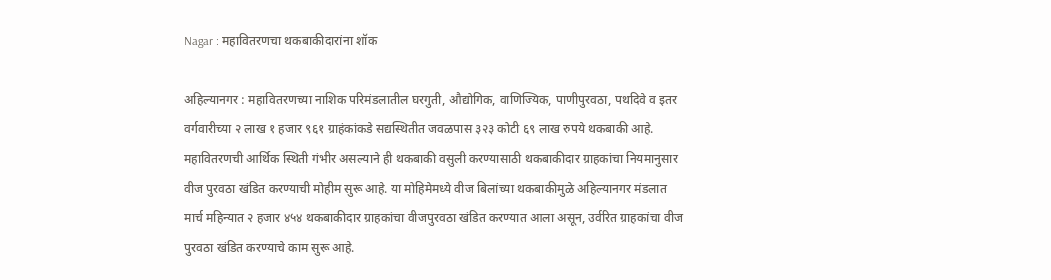Nagar : महावितरणचा थकबाकीदारांना शॉक

अहिल्यानगर : महावितरणच्या नाशिक परिमंडलातील घरगुती, औद्योगिक, वाणिज्यिक, पाणीपुरवठा, पथदिवे व इतर वर्गवारीच्या २ लाख १ हजार ९६१ ग्राहंकांकडे सद्यस्थितीत जवळपास ३२३ कोटी ६९ लाख रुपये थकबाकी आहे. महावितरणची आर्थिक स्थिती गंभीर असल्याने ही थकबाकी वसुली करण्यासाठी थकबाकीदार ग्राहकांचा नियमानुसार वीज पुरवठा खंडित करण्याची मोहीम सुरू आहे. या मोहिमेमध्ये वीज बिलांच्या थकबाकीमुळे अहिल्यानगर मंडलात मार्च महिन्यात २ हजार ४५४ थकबाकीदार ग्राहकांचा वीजपुरवठा खंडित करण्यात आला असून, उर्वरित ग्राहकांचा वीज पुरवठा खंडित करण्याचे काम सुरू आहे.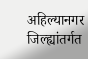अहिल्यानगर जिल्ह्यांतर्गत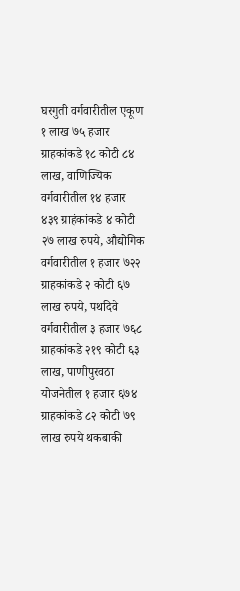घरगुती वर्गवारीतील एकूण १ लाख ७५ हजार ग्राहकांकडे १८ कोटी ८४ लाख, वाणिज्यिक वर्गवारीतील १४ हजार ४३९ ग्राहंकांकडे ४ कोटी २७ लाख रुपये, औद्योगिक वर्गवारीतील १ हजार ७२२ ग्राहकांकडे २ कोटी ६७ लाख रुपये, पथदिवे वर्गवारीतील ३ हजार ७६८ ग्राहकांकडे २१९ कोटी ६३ लाख, पाणीपुरवठा योजनेतील १ हजार ६७४ ग्राहकांकडे ८२ कोटी ७९ लाख रुपये थकबाकी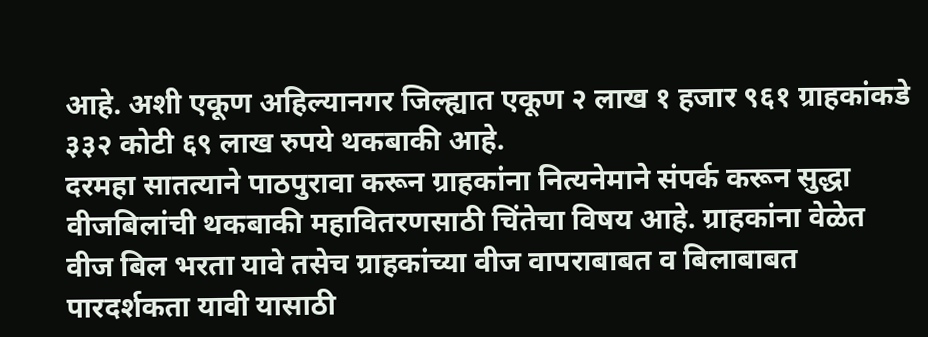आहे. अशी एकूण अहिल्यानगर जिल्ह्यात एकूण २ लाख १ हजार ९६१ ग्राहकांकडे ३३२ कोटी ६९ लाख रुपये थकबाकी आहे.
दरमहा सातत्याने पाठपुरावा करून ग्राहकांना नित्यनेमाने संपर्क करून सुद्धा वीजबिलांची थकबाकी महावितरणसाठी चिंतेचा विषय आहे. ग्राहकांना वेळेत वीज बिल भरता यावे तसेच ग्राहकांच्या वीज वापराबाबत व बिलाबाबत पारदर्शकता यावी यासाठी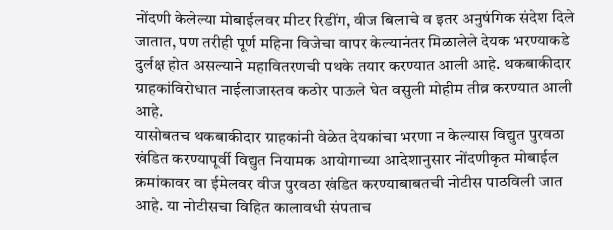नोंदणी केलेल्या मोबाईलवर मीटर रिडींग, वीज बिलाचे व इतर अनुषंगिक संदेश दिले जातात, पण तरीही पूर्ण महिना विजेचा वापर केल्यानंतर मिळालेले देयक भरण्याकडे दुर्लक्ष होत असल्याने महावितरणची पथके तयार करण्यात आली आहे. थकबाकीदार ग्राहकांविरोधात नाईलाजास्तव कठोर पाऊले घेत वसुली मोहीम तीव्र करण्यात आली आहे.
यासोबतच थकबाकीदार ग्राहकांनी वेळेत देयकांचा भरणा न केल्यास विद्युत पुरवठा खंडित करण्यापूर्वी विद्युत नियामक आयोगाच्या आदेशानुसार नोंदणीकृत मोबाईल क्रमांकावर वा ईमेलवर वीज पुरवठा खंडित करण्याबाबतची नोटीस पाठविली जात आहे. या नोटीसचा विहित कालावधी संपताच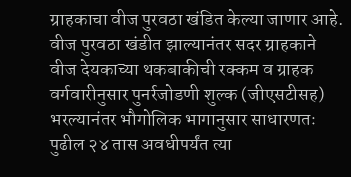ग्राहकाचा वीज पुरवठा खंडित केल्या जाणार आहे. वीज पुरवठा खंडीत झाल्यानंतर सदर ग्राहकाने वीज देयकाच्या थकबाकीची रक्कम व ग्राहक वर्गवारीनुसार पुनर्रजोडणी शुल्क (जीएसटीसह) भरल्यानंतर भौगोलिक भागानुसार साधारणतः पुढील २४ तास अवधीपर्यंत त्या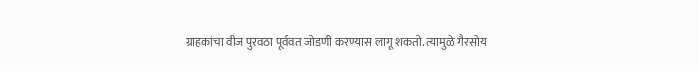ग्राहकांचा वीज पुरवठा पूर्ववत जोडणी करण्यास लागू शकतो. त्यामुळे गैरसोय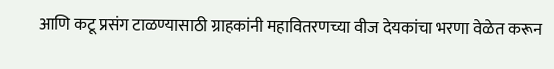आणि कटू प्रसंग टाळण्यासाठी ग्राहकांनी महावितरणच्या वीज देयकांचा भरणा वेळेत करून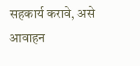सहकार्य करावे, असे आवाहन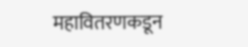महावितरणकडून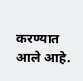करण्यात आले आहे.